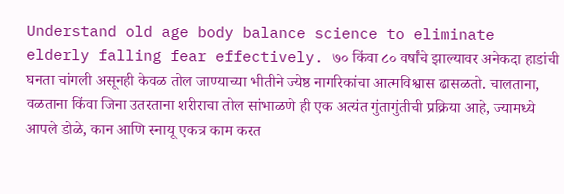Understand old age body balance science to eliminate elderly falling fear effectively. ७० किंवा ८० वर्षांचे झाल्यावर अनेकदा हाडांची घनता चांगली असूनही केवळ तोल जाण्याच्या भीतीने ज्येष्ठ नागरिकांचा आत्मविश्वास ढासळतो. चालताना, वळताना किंवा जिना उतरताना शरीराचा तोल सांभाळणे ही एक अत्यंत गुंतागुंतीची प्रक्रिया आहे, ज्यामध्ये आपले डोळे, कान आणि स्नायू एकत्र काम करत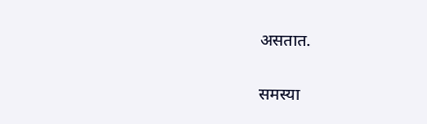असतात.

समस्या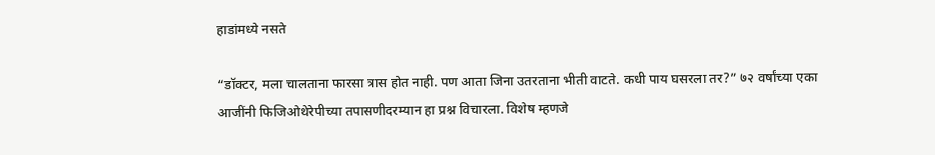हाडांमध्ये नसते

“डॉक्टर, मला चालताना फारसा त्रास होत नाही. पण आता जिना उतरताना भीती वाटते. कधी पाय घसरला तर?” ७२ वर्षांच्या एका आजींनी फिजिओथेरेपीच्या तपासणीदरम्यान हा प्रश्न विचारला. विशेष म्हणजे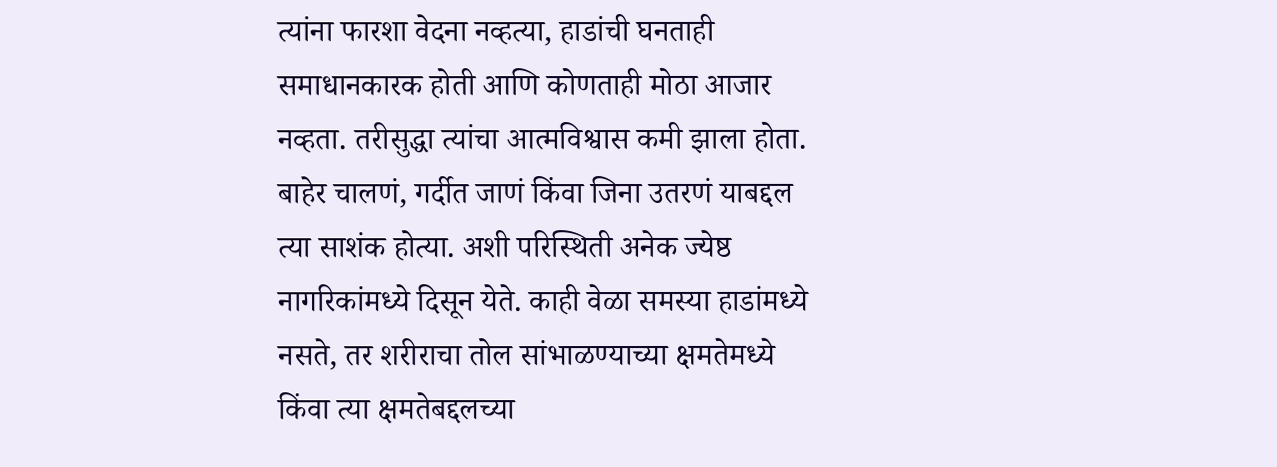त्यांना फारशा वेदना नव्हत्या, हाडांची घनताही समाधानकारक होती आणि कोणताही मोठा आजार नव्हता. तरीसुद्धा त्यांचा आत्मविश्वास कमी झाला होता. बाहेर चालणं, गर्दीत जाणं किंवा जिना उतरणं याबद्दल त्या साशंक होत्या. अशी परिस्थिती अनेक ज्येष्ठ नागरिकांमध्ये दिसून येते. काही वेळा समस्या हाडांमध्ये नसते, तर शरीराचा तोल सांभाळण्याच्या क्षमतेमध्ये किंवा त्या क्षमतेबद्दलच्या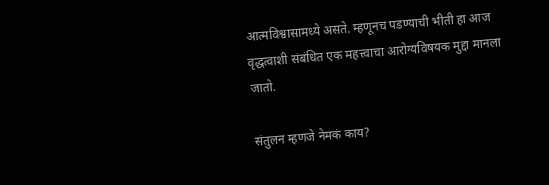आत्मविश्वासामध्ये असते. म्हणूनच पडण्याची भीती हा आज वृद्धत्वाशी संबंधित एक महत्त्वाचा आरोग्यविषयक मुद्दा मानला जातो.

संतुलन म्हणजे नेमकं काय?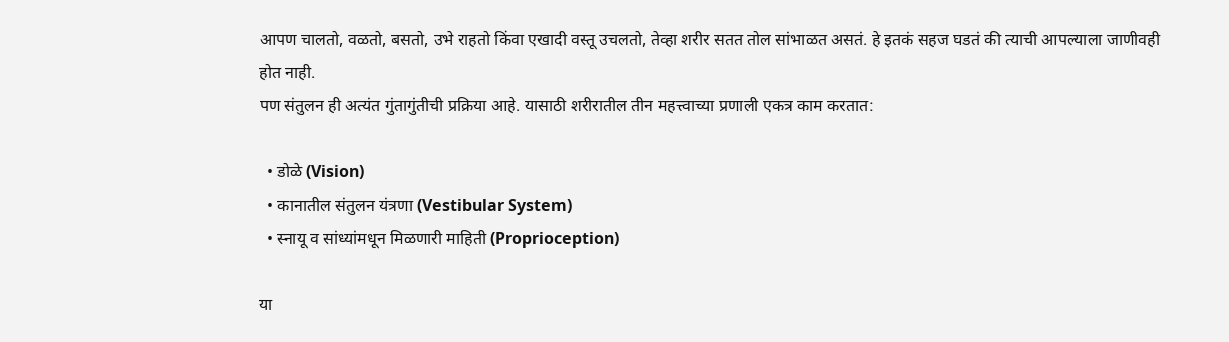आपण चालतो, वळतो, बसतो, उभे राहतो किंवा एखादी वस्तू उचलतो, तेव्हा शरीर सतत तोल सांभाळत असतं. हे इतकं सहज घडतं की त्याची आपल्याला जाणीवही होत नाही.
पण संतुलन ही अत्यंत गुंतागुंतीची प्रक्रिया आहे. यासाठी शरीरातील तीन महत्त्वाच्या प्रणाली एकत्र काम करतात:

  • डोळे (Vision)
  • कानातील संतुलन यंत्रणा (Vestibular System)
  • स्नायू व सांध्यांमधून मिळणारी माहिती (Proprioception)

या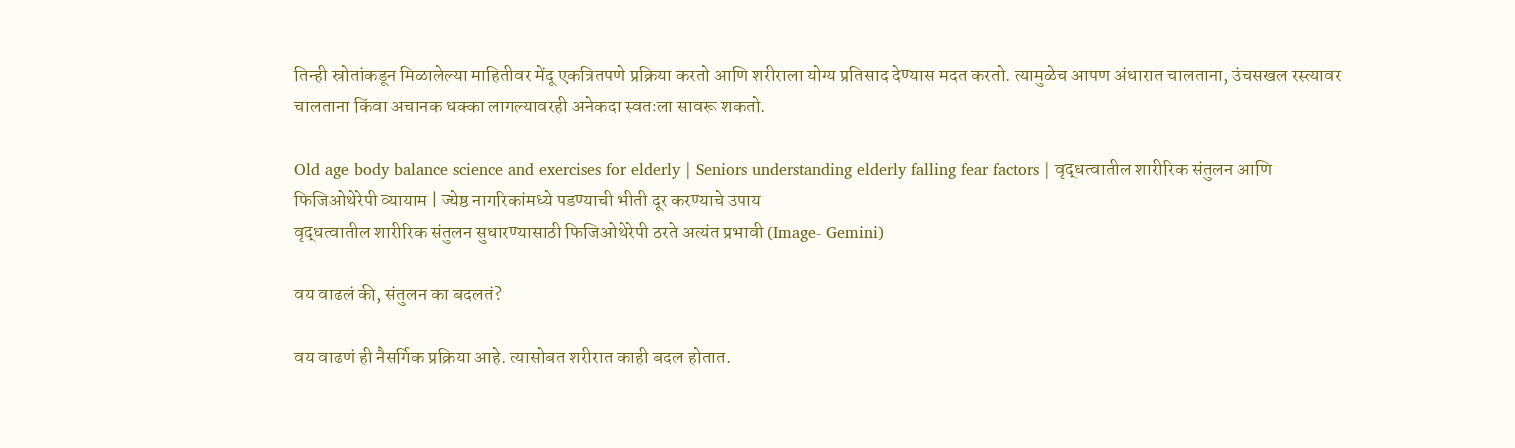तिन्ही स्रोतांकडून मिळालेल्या माहितीवर मेंदू एकत्रितपणे प्रक्रिया करतो आणि शरीराला योग्य प्रतिसाद देण्यास मदत करतो. त्यामुळेच आपण अंधारात चालताना, उंचसखल रस्त्यावर चालताना किंवा अचानक धक्का लागल्यावरही अनेकदा स्वतःला सावरू शकतो.

Old age body balance science and exercises for elderly | Seniors understanding elderly falling fear factors | वृद्धत्वातील शारीरिक संतुलन आणि फिजिओथेरेपी व्यायाम | ज्येष्ठ नागरिकांमध्ये पडण्याची भीती दूर करण्याचे उपाय
वृद्धत्वातील शारीरिक संतुलन सुधारण्यासाठी फिजिओथेरेपी ठरते अत्यंत प्रभावी (Image- Gemini)

वय वाढलं की, संतुलन का बदलतं?

वय वाढणं ही नैसर्गिक प्रक्रिया आहे. त्यासोबत शरीरात काही बदल होतात.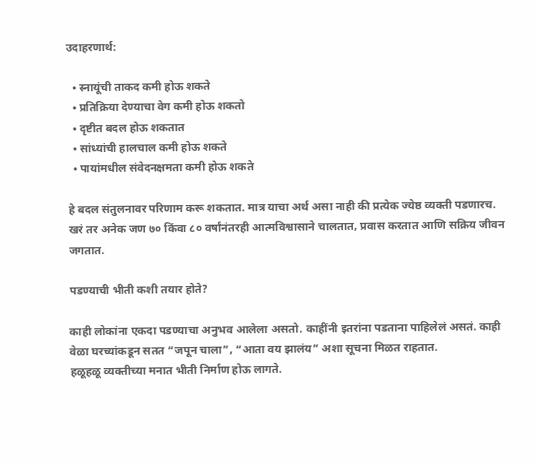उदाहरणार्थ:

  • स्नायूंची ताकद कमी होऊ शकते
  • प्रतिक्रिया देण्याचा वेग कमी होऊ शकतो
  • दृष्टीत बदल होऊ शकतात
  • सांध्यांची हालचाल कमी होऊ शकते
  • पायांमधील संवेदनक्षमता कमी होऊ शकते

हे बदल संतुलनावर परिणाम करू शकतात. मात्र याचा अर्थ असा नाही की प्रत्येक ज्येष्ठ व्यक्ती पडणारच. खरं तर अनेक जण ७० किंवा ८० वर्षांनंतरही आत्मविश्वासाने चालतात, प्रवास करतात आणि सक्रिय जीवन जगतात.

पडण्याची भीती कशी तयार होते?

काही लोकांना एकदा पडण्याचा अनुभव आलेला असतो. काहींनी इतरांना पडताना पाहिलेलं असतं. काही वेळा घरच्यांकडून सतत “जपून चाला”, “आता वय झालंय” अशा सूचना मिळत राहतात.
हळूहळू व्यक्तीच्या मनात भीती निर्माण होऊ लागते.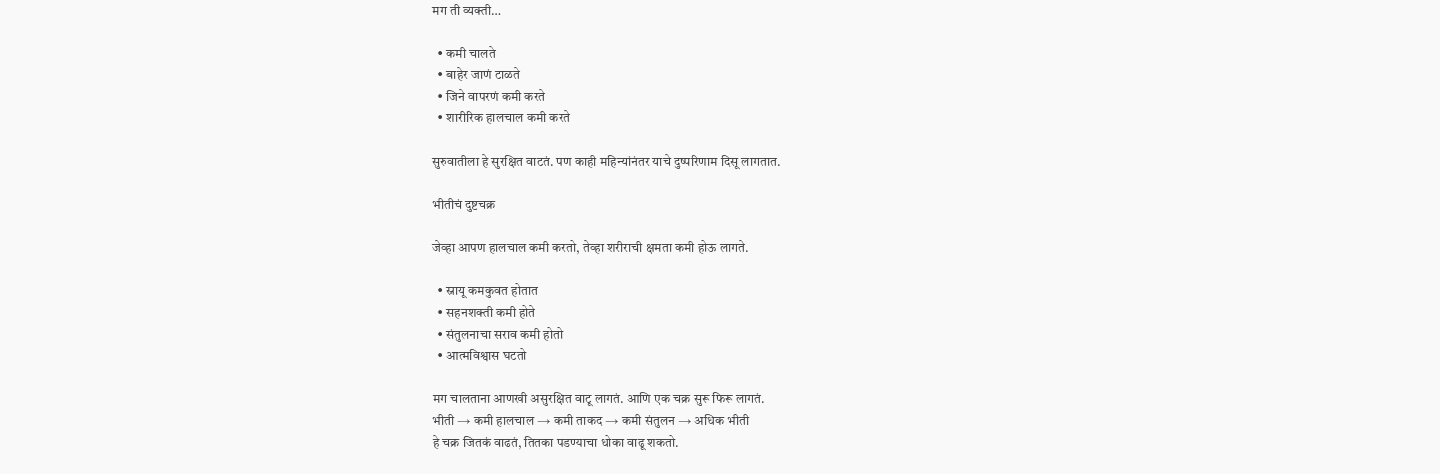मग ती व्यक्ती…

  • कमी चालते
  • बाहेर जाणं टाळते
  • जिने वापरणं कमी करते
  • शारीरिक हालचाल कमी करते

सुरुवातीला हे सुरक्षित वाटतं. पण काही महिन्यांनंतर याचे दुष्परिणाम दिसू लागतात.

भीतीचं दुष्टचक्र

जेव्हा आपण हालचाल कमी करतो, तेव्हा शरीराची क्षमता कमी होऊ लागते.

  • स्नायू कमकुवत होतात
  • सहनशक्ती कमी होते
  • संतुलनाचा सराव कमी होतो
  • आत्मविश्वास घटतो

मग चालताना आणखी असुरक्षित वाटू लागतं. आणि एक चक्र सुरू फिरू लागतं.
भीती → कमी हालचाल → कमी ताकद → कमी संतुलन → अधिक भीती
हे चक्र जितकं वाढतं, तितका पडण्याचा धोका वाढू शकतो.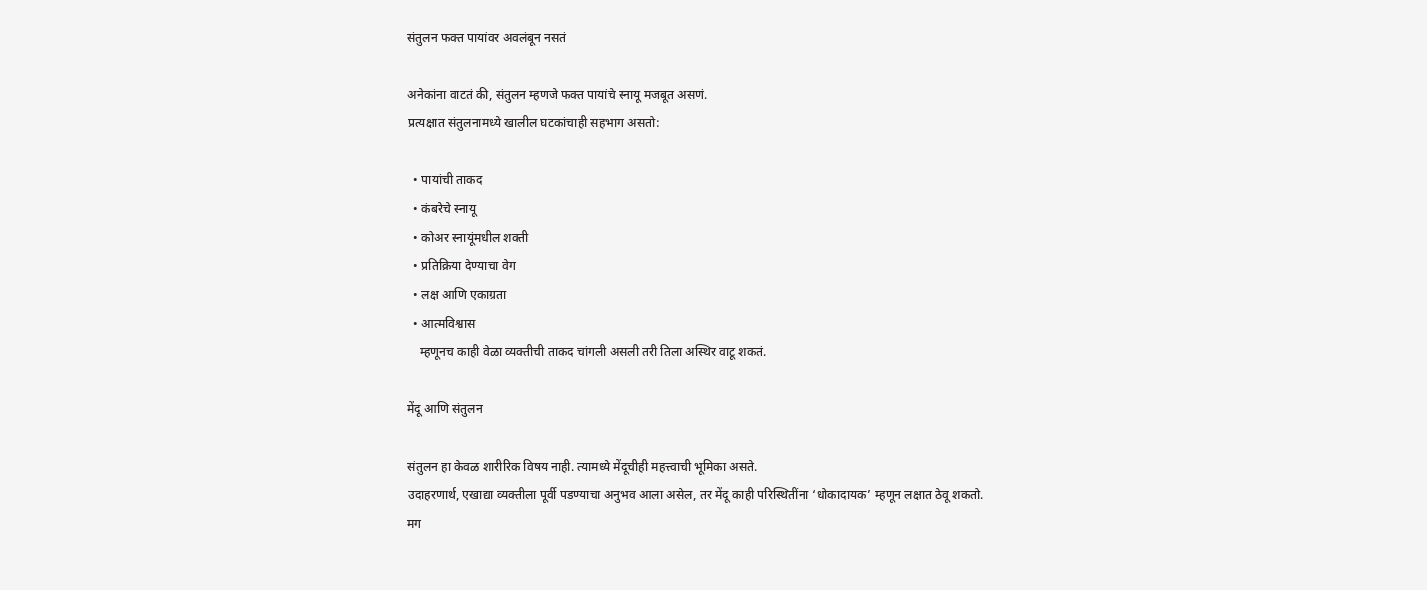संतुलन फक्त पायांवर अवलंबून नसतं

अनेकांना वाटतं की, संतुलन म्हणजे फक्त पायांचे स्नायू मजबूत असणं.
प्रत्यक्षात संतुलनामध्ये खालील घटकांचाही सहभाग असतो:

  • पायांची ताकद
  • कंबरेचे स्नायू
  • कोअर स्नायूंमधील शक्ती
  • प्रतिक्रिया देण्याचा वेग
  • लक्ष आणि एकाग्रता
  • आत्मविश्वास
    म्हणूनच काही वेळा व्यक्तीची ताकद चांगली असली तरी तिला अस्थिर वाटू शकतं.

मेंदू आणि संतुलन

संतुलन हा केवळ शारीरिक विषय नाही. त्यामध्ये मेंदूचीही महत्त्वाची भूमिका असते.
उदाहरणार्थ, एखाद्या व्यक्तीला पूर्वी पडण्याचा अनुभव आला असेल, तर मेंदू काही परिस्थितींना ‘धोकादायक’ म्हणून लक्षात ठेवू शकतो.
मग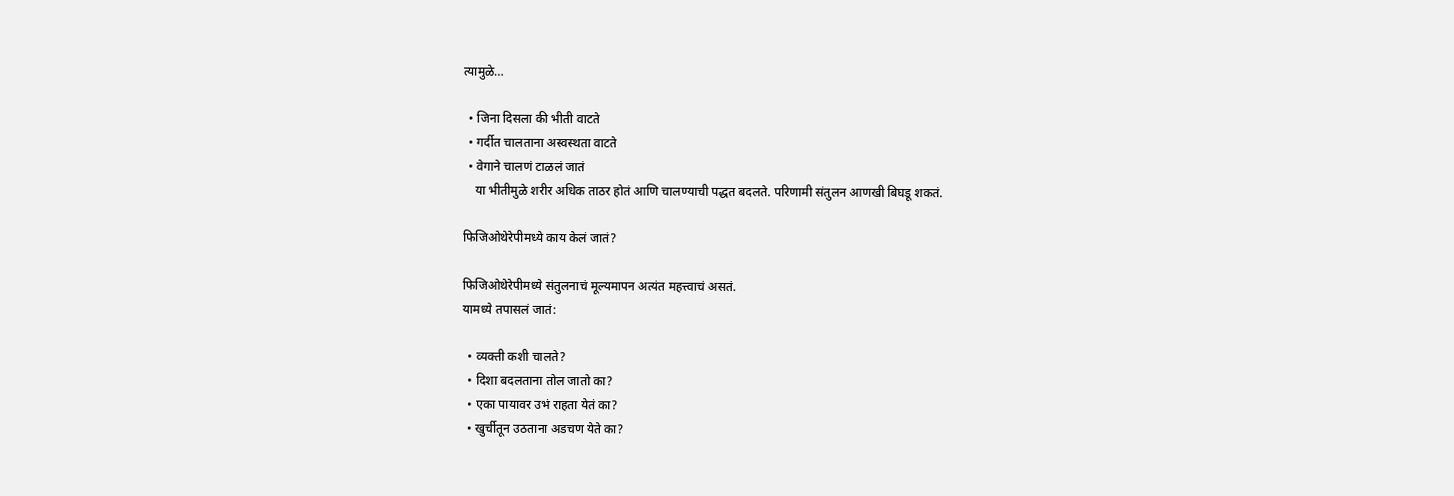त्यामुळे…

  • जिना दिसला की भीती वाटते
  • गर्दीत चालताना अस्वस्थता वाटते
  • वेगाने चालणं टाळलं जातं
    या भीतीमुळे शरीर अधिक ताठर होतं आणि चालण्याची पद्धत बदलते. परिणामी संतुलन आणखी बिघडू शकतं.

फिजिओथेरेपीमध्ये काय केलं जातं?

फिजिओथेरेपीमध्ये संतुलनाचं मूल्यमापन अत्यंत महत्त्वाचं असतं.
यामध्ये तपासलं जातं:

  • व्यक्ती कशी चालते?
  • दिशा बदलताना तोल जातो का?
  • एका पायावर उभं राहता येतं का?
  • खुर्चीतून उठताना अडचण येते का?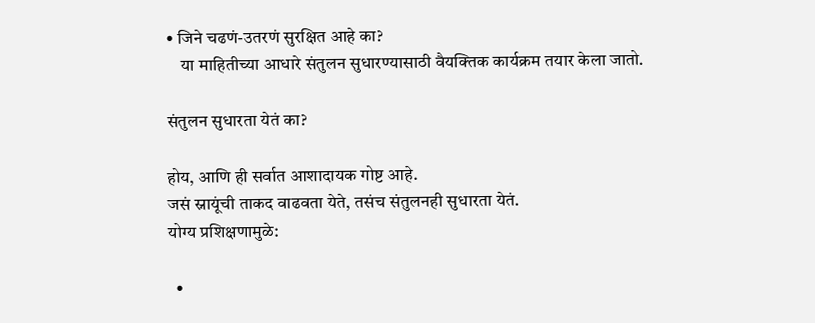• जिने चढणं-उतरणं सुरक्षित आहे का?
    या माहितीच्या आधारे संतुलन सुधारण्यासाठी वैयक्तिक कार्यक्रम तयार केला जातो.

संतुलन सुधारता येतं का?

होय, आणि ही सर्वात आशादायक गोष्ट आहे.
जसं स्नायूंची ताकद वाढवता येते, तसंच संतुलनही सुधारता येतं.
योग्य प्रशिक्षणामुळे:

  •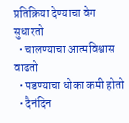प्रतिक्रिया देण्याचा वेग सुधारतो
  • चालण्याचा आत्मविश्वास वाढतो
  • पडण्याचा धोका कमी होतो
  • दैनंदिन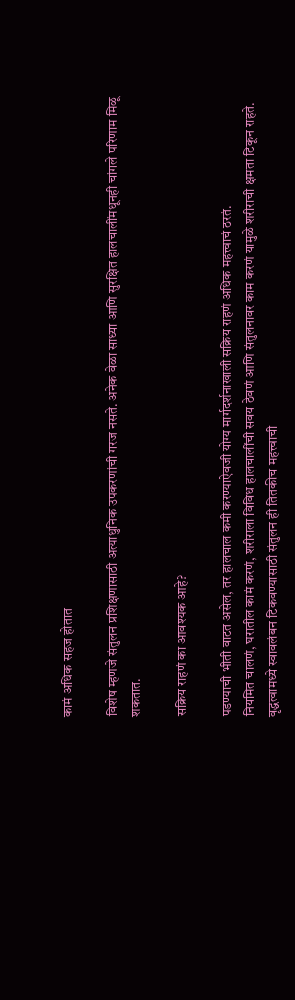कामं अधिक सहज होतात

विशेष म्हणजे संतुलन प्रशिक्षणासाठी अत्याधुनिक उपकरणांची गरज नसते. अनेक वेळा साध्या आणि सुरक्षित हालचालींमधूनही चांगले परिणाम मिळू शकतात.

सक्रिय राहणं का आवश्यक आहे?

पडण्याची भीती वाटत असेल, तर हालचाल कमी करण्याऐवजी योग्य मार्गदर्शनाखाली सक्रिय राहणं अधिक महत्त्वाचं ठरतं.
नियमित चालणं, घरातील कामं करणं, शरीराला विविध हालचालींची सवय ठेवणं आणि संतुलनावर काम करणं यामुळे शरीराची क्षमता टिकून राहते.
वृद्धत्वामध्ये स्वावलंबन टिकवण्यासाठी संतुलन ही तितकीच महत्त्वाची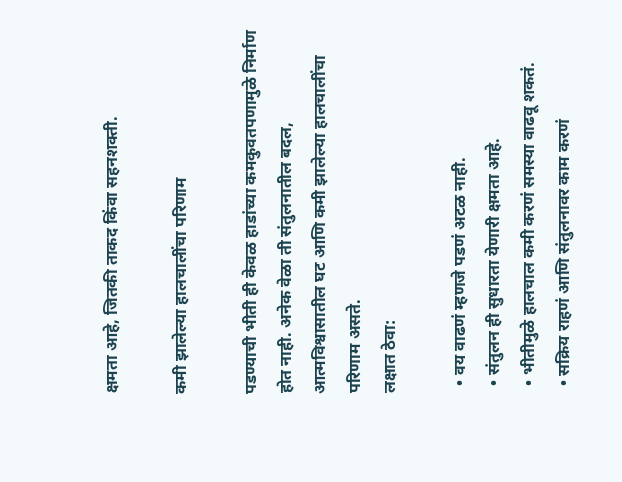क्षमता आहे, जितकी ताकद किंवा सहनशक्ती.

कमी झालेल्या हालचालींचा परिणाम

पडण्याची भीती ही केवळ हाडांच्या कमकुवतपणामुळे निर्माण होत नाही. अनेक वेळा ती संतुलनातील बदल, आत्मविश्वासातील घट आणि कमी झालेल्या हालचालींचा परिणाम असते.
लक्षात ठेवा:

  • वय वाढणं म्हणजे पडणं अटळ नाही.
  • संतुलन ही सुधारता येणारी क्षमता आहे.
  • भीतीमुळे हालचाल कमी करणं समस्या वाढवू शकतं.
  • सक्रिय राहणं आणि संतुलनावर काम करणं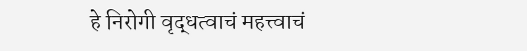हे निरोगी वृद्धत्वाचं महत्त्वाचं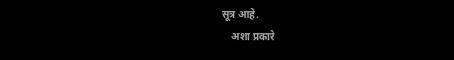सूत्र आहे.
    अशा प्रकारे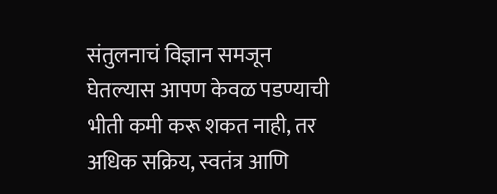संतुलनाचं विज्ञान समजून घेतल्यास आपण केवळ पडण्याची भीती कमी करू शकत नाही, तर अधिक सक्रिय, स्वतंत्र आणि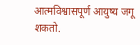आत्मविश्वासपूर्ण आयुष्य जगू शकतो.